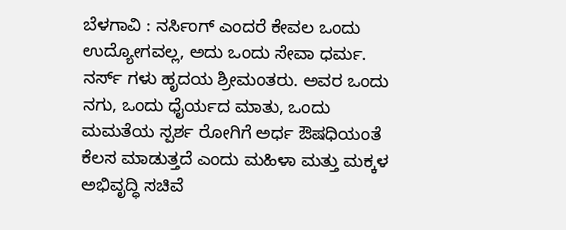ಬೆಳಗಾವಿ : ನರ್ಸಿಂಗ್ ಎಂದರೆ ಕೇವಲ ಒಂದು ಉದ್ಯೋಗವಲ್ಲ, ಅದು ಒಂದು ಸೇವಾ ಧರ್ಮ. ನರ್ಸ್ ಗಳು ಹೃದಯ ಶ್ರೀಮಂತರು. ಅವರ ಒಂದು ನಗು, ಒಂದು ಧೈರ್ಯದ ಮಾತು, ಒಂದು ಮಮತೆಯ ಸ್ಪರ್ಶ ರೋಗಿಗೆ ಅರ್ಧ ಔಷಧಿಯಂತೆ ಕೆಲಸ ಮಾಡುತ್ತದೆ ಎಂದು ಮಹಿಳಾ ಮತ್ತು ಮಕ್ಕಳ ಅಭಿವೃದ್ಧಿ ಸಚಿವೆ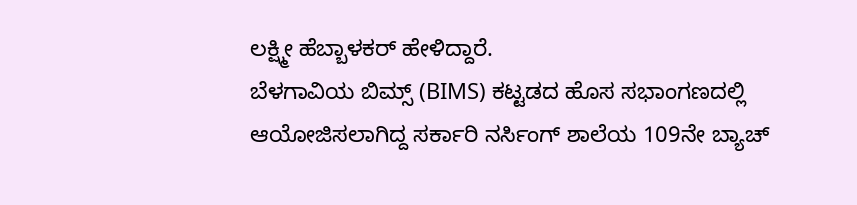ಲಕ್ಷ್ಮೀ ಹೆಬ್ಬಾಳಕರ್ ಹೇಳಿದ್ದಾರೆ.
ಬೆಳಗಾವಿಯ ಬಿಮ್ಸ್ (BIMS) ಕಟ್ಟಡದ ಹೊಸ ಸಭಾಂಗಣದಲ್ಲಿ ಆಯೋಜಿಸಲಾಗಿದ್ದ ಸರ್ಕಾರಿ ನರ್ಸಿಂಗ್ ಶಾಲೆಯ 109ನೇ ಬ್ಯಾಚ್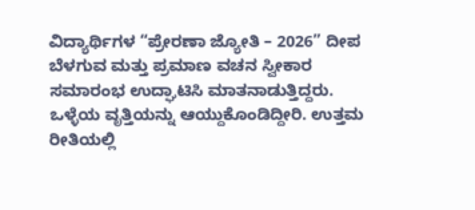ವಿದ್ಯಾರ್ಥಿಗಳ “ಪ್ರೇರಣಾ ಜ್ಯೋತಿ – 2026” ದೀಪ ಬೆಳಗುವ ಮತ್ತು ಪ್ರಮಾಣ ವಚನ ಸ್ವೀಕಾರ ಸಮಾರಂಭ ಉದ್ಘಾಟಿಸಿ ಮಾತನಾಡುತ್ತಿದ್ದರು.
ಒಳ್ಳೆಯ ವೃತ್ತಿಯನ್ನು ಆಯ್ದುಕೊಂಡಿದ್ದೀರಿ. ಉತ್ತಮ ರೀತಿಯಲ್ಲಿ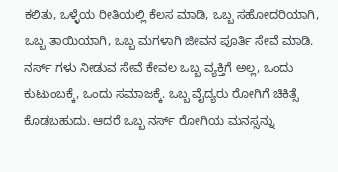ಕಲಿತು, ಒಳ್ಳೆಯ ರೀತಿಯಲ್ಲಿ ಕೆಲಸ ಮಾಡಿ, ಒಬ್ಬ ಸಹೋದರಿಯಾಗಿ, ಒಬ್ಬ ತಾಯಿಯಾಗಿ, ಒಬ್ಬ ಮಗಳಾಗಿ ಜೀವನ ಪೂರ್ತಿ ಸೇವೆ ಮಾಡಿ. ನರ್ಸ್ ಗಳು ನೀಡುವ ಸೇವೆ ಕೇವಲ ಒಬ್ಬ ವ್ಯಕ್ತಿಗೆ ಅಲ್ಲ, ಒಂದು ಕುಟುಂಬಕ್ಕೆ, ಒಂದು ಸಮಾಜಕ್ಕೆ. ಒಬ್ಬ ವೈದ್ಯರು ರೋಗಿಗೆ ಚಿಕಿತ್ಸೆ ಕೊಡಬಹುದು. ಆದರೆ ಒಬ್ಬ ನರ್ಸ್ ರೋಗಿಯ ಮನಸ್ಸನ್ನು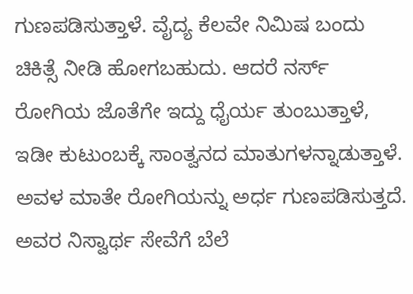ಗುಣಪಡಿಸುತ್ತಾಳೆ. ವೈದ್ಯ ಕೆಲವೇ ನಿಮಿಷ ಬಂದು ಚಿಕಿತ್ಸೆ ನೀಡಿ ಹೋಗಬಹುದು. ಆದರೆ ನರ್ಸ್ ರೋಗಿಯ ಜೊತೆಗೇ ಇದ್ದು ಧೈರ್ಯ ತುಂಬುತ್ತಾಳೆ, ಇಡೀ ಕುಟುಂಬಕ್ಕೆ ಸಾಂತ್ವನದ ಮಾತುಗಳನ್ನಾಡುತ್ತಾಳೆ. ಅವಳ ಮಾತೇ ರೋಗಿಯನ್ನು ಅರ್ಧ ಗುಣಪಡಿಸುತ್ತದೆ. ಅವರ ನಿಸ್ವಾರ್ಥ ಸೇವೆಗೆ ಬೆಲೆ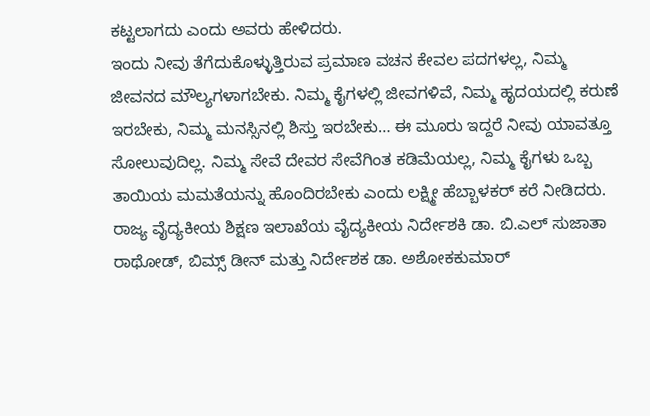ಕಟ್ಟಲಾಗದು ಎಂದು ಅವರು ಹೇಳಿದರು.
ಇಂದು ನೀವು ತೆಗೆದುಕೊಳ್ಳುತ್ತಿರುವ ಪ್ರಮಾಣ ವಚನ ಕೇವಲ ಪದಗಳಲ್ಲ, ನಿಮ್ಮ ಜೀವನದ ಮೌಲ್ಯಗಳಾಗಬೇಕು. ನಿಮ್ಮ ಕೈಗಳಲ್ಲಿ ಜೀವಗಳಿವೆ, ನಿಮ್ಮ ಹೃದಯದಲ್ಲಿ ಕರುಣೆ ಇರಬೇಕು, ನಿಮ್ಮ ಮನಸ್ಸಿನಲ್ಲಿ ಶಿಸ್ತು ಇರಬೇಕು… ಈ ಮೂರು ಇದ್ದರೆ ನೀವು ಯಾವತ್ತೂ ಸೋಲುವುದಿಲ್ಲ. ನಿಮ್ಮ ಸೇವೆ ದೇವರ ಸೇವೆಗಿಂತ ಕಡಿಮೆಯಲ್ಲ, ನಿಮ್ಮ ಕೈಗಳು ಒಬ್ಬ ತಾಯಿಯ ಮಮತೆಯನ್ನು ಹೊಂದಿರಬೇಕು ಎಂದು ಲಕ್ಷ್ಮೀ ಹೆಬ್ಬಾಳಕರ್ ಕರೆ ನೀಡಿದರು.
ರಾಜ್ಯ ವೈದ್ಯಕೀಯ ಶಿಕ್ಷಣ ಇಲಾಖೆಯ ವೈದ್ಯಕೀಯ ನಿರ್ದೇಶಕಿ ಡಾ. ಬಿ.ಎಲ್ ಸುಜಾತಾ ರಾಥೋಡ್, ಬಿಮ್ಸ್ ಡೀನ್ ಮತ್ತು ನಿರ್ದೇಶಕ ಡಾ. ಅಶೋಕಕುಮಾರ್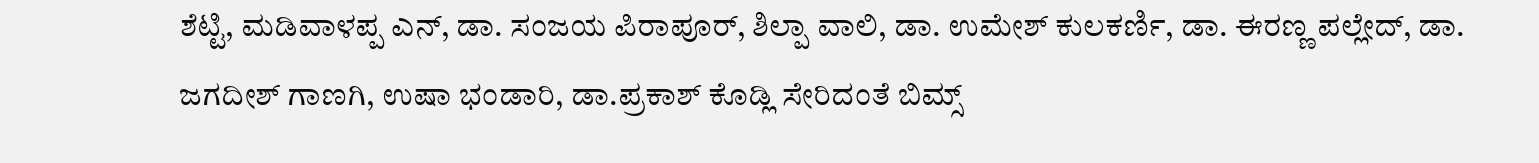ಶೆಟ್ಟಿ, ಮಡಿವಾಳಪ್ಪ ಎನ್, ಡಾ. ಸಂಜಯ ಪಿರಾಪೂರ್, ಶಿಲ್ಪಾ ವಾಲಿ, ಡಾ. ಉಮೇಶ್ ಕುಲಕರ್ಣಿ, ಡಾ. ಈರಣ್ಣ ಪಲ್ಲೇದ್, ಡಾ. ಜಗದೀಶ್ ಗಾಣಗಿ, ಉಷಾ ಭಂಡಾರಿ, ಡಾ.ಪ್ರಕಾಶ್ ಕೊಡ್ಲಿ ಸೇರಿದಂತೆ ಬಿಮ್ಸ್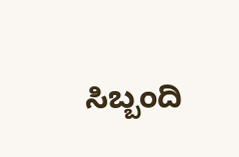ಸಿಬ್ಬಂದಿ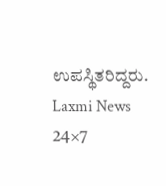ಉಪಸ್ಥಿತರಿದ್ದರು.
Laxmi News 24×7